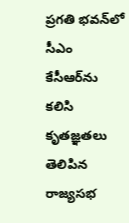ప్రగతి భవన్‌లో సీఎం కేసీఆర్‌ను కలిసి కృతజ్ఞతలు తెలిపిన రాజ్యసభ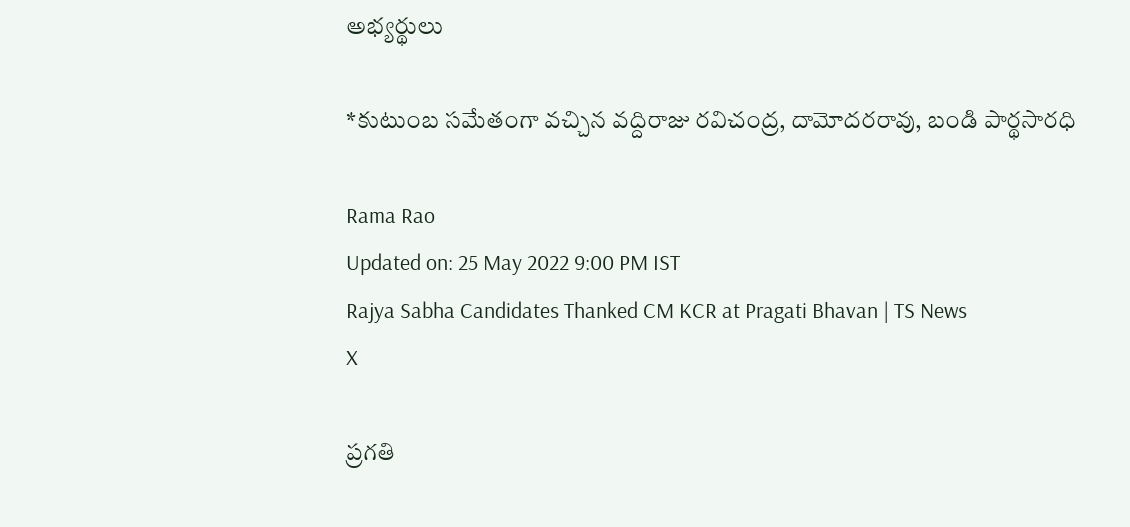అభ్యర్థులు

*కుటుంబ సమేతంగా వచ్చిన వద్దిరాజు రవిచంద్ర, దామోదరరావు, బండి పార్థసారధి

Rama Rao
Updated on: 25 May 2022 9:00 PM IST
Rajya Sabha Candidates Thanked CM KCR at Pragati Bhavan | TS News
X

ప్రగతి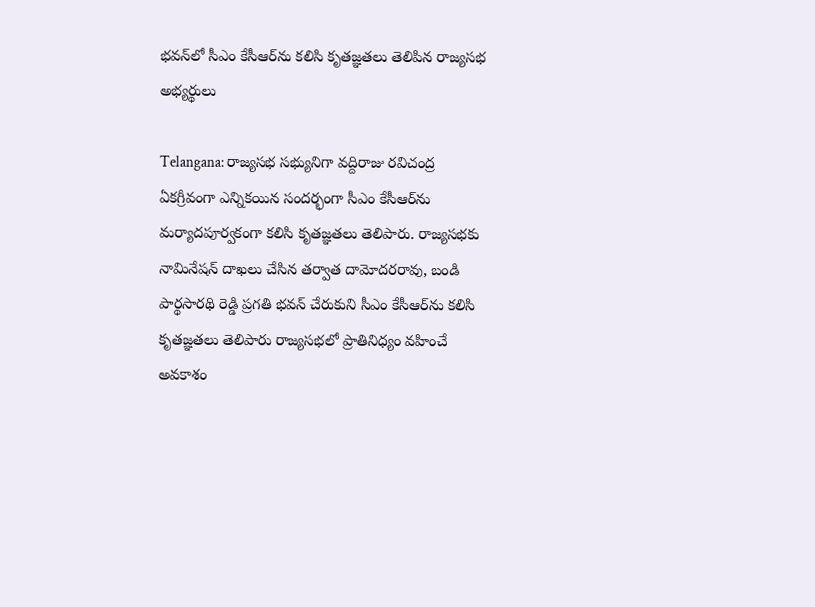భవన్‌లో సీఎం కేసీఆర్‌ను కలిసి కృతజ్ఞతలు తెలిపిన రాజ్యసభ అభ్యర్థులు

Telangana: రాజ్యసభ సభ్యునిగా వద్దిరాజు రవిచంద్ర ఏకగ్రీవంగా ఎన్నికయిన సందర్భంగా సీఎం కేసీఆర్‌ను మర్యాదపూర్వకంగా కలిసి కృతజ్ఞతలు తెలిపారు. రాజ్యసభకు నామినేషన్ దాఖలు చేసిన తర్వాత దామోదరరావు, బండి పార్థసారథి రెడ్డి ప్రగతి భవన్ చేరుకుని సీఎం కేసీఆర్‌ను కలిసి కృతజ్ఞతలు తెలిపారు రాజ్యసభలో ప్రాతినిధ్యం వహించే అవకాశం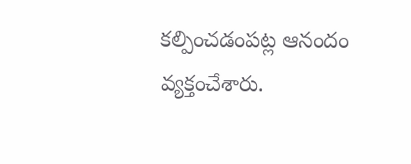కల్పించడంపట్ల ఆనందం వ్యక్తంచేశారు.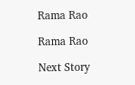Rama Rao

Rama Rao

Next Story